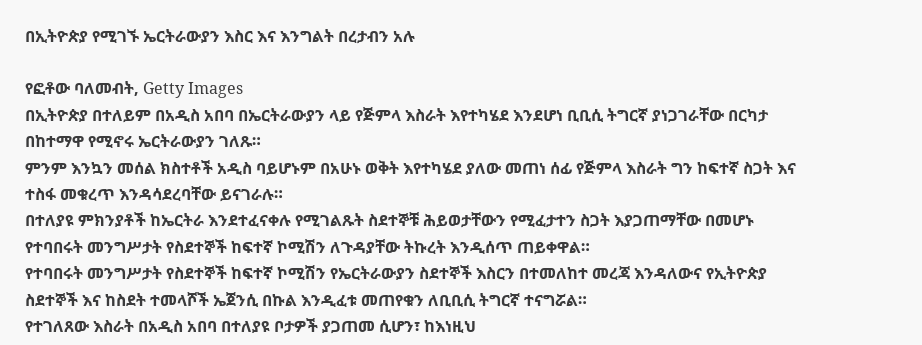በኢትዮጵያ የሚገኙ ኤርትራውያን እስር እና እንግልት በረታብን አሉ

የፎቶው ባለመብት, Getty Images
በኢትዮጵያ በተለይም በአዲስ አበባ በኤርትራውያን ላይ የጅምላ እስራት እየተካሄደ እንደሆነ ቢቢሲ ትግርኛ ያነጋገራቸው በርካታ በከተማዋ የሚኖሩ ኤርትራውያን ገለጹ።
ምንም እንኳን መሰል ክስተቶች አዲስ ባይሆኑም በአሁኑ ወቅት እየተካሄደ ያለው መጠነ ሰፊ የጅምላ እስራት ግን ከፍተኛ ስጋት እና ተስፋ መቁረጥ እንዳሳደረባቸው ይናገራሉ።
በተለያዩ ምክንያቶች ከኤርትራ እንደተፈናቀሉ የሚገልጹት ስደተኞቹ ሕይወታቸውን የሚፈታተን ስጋት እያጋጠማቸው በመሆኑ የተባበሩት መንግሥታት የስደተኞች ከፍተኛ ኮሚሽን ለጉዳያቸው ትኩረት እንዲሰጥ ጠይቀዋል።
የተባበሩት መንግሥታት የስደተኞች ከፍተኛ ኮሚሽን የኤርትራውያን ስደተኞች እስርን በተመለከተ መረጃ እንዳለውና የኢትዮጵያ ስደተኞች እና ከስደት ተመላሾች ኤጀንሲ በኩል እንዲፈቱ መጠየቁን ለቢቢሲ ትግርኛ ተናግሯል።
የተገለጸው እስራት በአዲስ አበባ በተለያዩ ቦታዎች ያጋጠመ ሲሆን፣ ከእነዚህ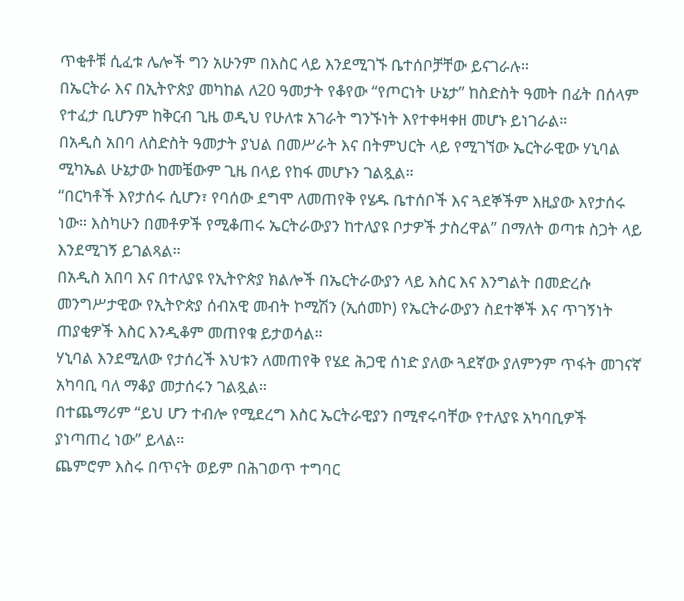ጥቂቶቹ ሲፈቱ ሌሎች ግን አሁንም በእስር ላይ እንደሚገኙ ቤተሰቦቻቸው ይናገራሉ።
በኤርትራ እና በኢትዮጵያ መካከል ለ20 ዓመታት የቆየው “የጦርነት ሁኔታ” ከስድስት ዓመት በፊት በሰላም የተፈታ ቢሆንም ከቅርብ ጊዜ ወዲህ የሁለቱ አገራት ግንኙነት እየተቀዛቀዘ መሆኑ ይነገራል።
በአዲስ አበባ ለስድስት ዓመታት ያህል በመሥራት እና በትምህርት ላይ የሚገኘው ኤርትራዊው ሃኒባል ሚካኤል ሁኔታው ከመቼውም ጊዜ በላይ የከፋ መሆኑን ገልጿል።
“በርካቶች እየታሰሩ ሲሆን፣ የባሰው ደግሞ ለመጠየቅ የሄዱ ቤተሰቦች እና ጓደኞችም እዚያው እየታሰሩ ነው። እስካሁን በመቶዎች የሚቆጠሩ ኤርትራውያን ከተለያዩ ቦታዎች ታስረዋል” በማለት ወጣቱ ስጋት ላይ እንደሚገኝ ይገልጻል።
በአዲስ አበባ እና በተለያዩ የኢትዮጵያ ክልሎች በኤርትራውያን ላይ እስር እና እንግልት በመድረሱ መንግሥታዊው የኢትዮጵያ ሰብአዊ መብት ኮሚሽን (ኢሰመኮ) የኤርትራውያን ስደተኞች እና ጥገኝነት ጠያቂዎች እስር እንዲቆም መጠየቁ ይታወሳል።
ሃኒባል እንደሚለው የታሰረች እህቱን ለመጠየቅ የሄደ ሕጋዊ ሰነድ ያለው ጓደኛው ያለምንም ጥፋት መገናኛ አካባቢ ባለ ማቆያ መታሰሩን ገልጿል።
በተጨማሪም “ይህ ሆን ተብሎ የሚደረግ እስር ኤርትራዊያን በሚኖሩባቸው የተለያዩ አካባቢዎች ያነጣጠረ ነው” ይላል።
ጨምሮም እስሩ በጥናት ወይም በሕገወጥ ተግባር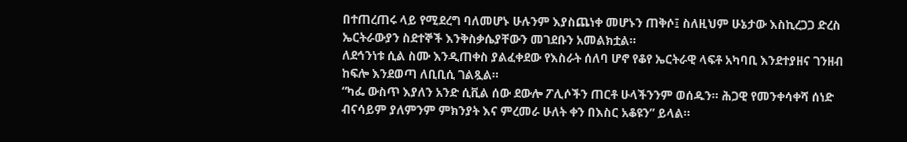በተጠረጠሩ ላይ የሚደረግ ባለመሆኑ ሁሉንም እያስጨነቀ መሆኑን ጠቅሶ፤ ስለዚህም ሁኔታው እስኪረጋጋ ድረስ ኤርትራውያን ስደተኞች እንቅስቃሴያቸውን መገደቡን አመልክቷል።
ለደኅንነቱ ሲል ስሙ እንዲጠቀስ ያልፈቀደው የእስራት ሰለባ ሆኖ የቆየ ኤርትራዊ ላፍቶ አካባቢ እንደተያዘና ገንዘብ ከፍሎ እንደወጣ ለቢቢሲ ገልጿል።
“ካፌ ውስጥ እያለን አንድ ሲቪል ሰው ደውሎ ፖሊሶችን ጠርቶ ሁላችንንም ወሰዱን። ሕጋዊ የመንቀሳቀሻ ሰነድ ብናሳይም ያለምንም ምክንያት እና ምረመራ ሁለት ቀን በእስር አቆዩን” ይላል።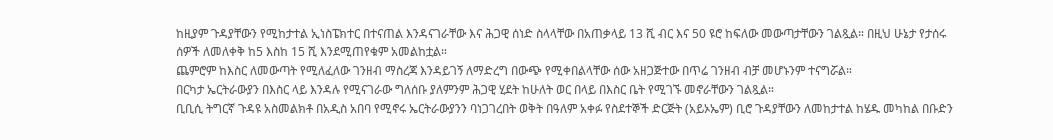ከዚያም ጉዳያቸውን የሚከታተል ኢነስፔክተር በተናጠል እንዳናገራቸው እና ሕጋዊ ሰነድ ስላላቸው በአጠቃላይ 13 ሺ ብር እና 50 ዩሮ ከፍለው መውጣታቸውን ገልጿል። በዚህ ሁኔታ የታሰሩ ሰዎች ለመለቀቅ ከ5 እስከ 15 ሺ እንደሚጠየቁም አመልከቷል።
ጨምሮም ከእስር ለመውጣት የሚለፈለው ገንዘብ ማስረጃ እንዳይገኝ ለማድረግ በውጭ የሚቀበልላቸው ሰው አዘጋጅተው በጥሬ ገንዘብ ብቻ መሆኑንም ተናግሯል።
በርካታ ኤርትራውያን በእስር ላይ እንዳሉ የሚናገራው ግለሰቡ ያለምንም ሕጋዊ ሂደት ከሁለት ወር በላይ በእስር ቤት የሚገኙ መኖራቸውን ገልጿል።
ቢቢሲ ትግርኛ ጉዳዩ አስመልክቶ በአዲስ አበባ የሚኖሩ ኤርትራውያንን ባነጋገረበት ወቅት በዓለም አቀፉ የስደተኞች ድርጅት (አይኦኤም) ቢሮ ጉዳያቸውን ለመከታተል ከሄዱ መካከል በቡድን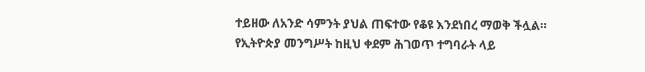ተይዘው ለአንድ ሳምንት ያህል ጠፍተው የቆዩ እንደነበረ ማወቅ ችሏል።
የኢትዮጵያ መንግሥት ከዚህ ቀደም ሕገወጥ ተግባራት ላይ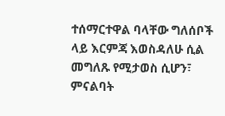ተሰማርተዋል ባላቸው ግለሰቦች ላይ እርምጃ እወስዳለሁ ሲል መግለጹ የሚታወስ ሲሆን፣ ምናልባት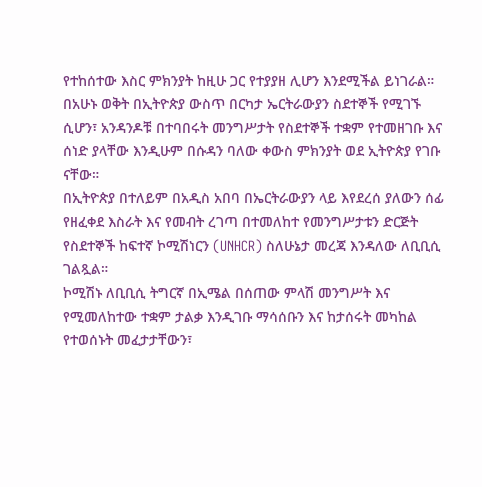የተከሰተው እስር ምክንያት ከዚሁ ጋር የተያያዘ ሊሆን እንደሚችል ይነገራል።
በአሁኑ ወቅት በኢትዮጵያ ውስጥ በርካታ ኤርትራውያን ስደተኞች የሚገኙ ሲሆን፣ አንዳንዶቹ በተባበሩት መንግሥታት የስደተኞች ተቋም የተመዘገቡ እና ሰነድ ያላቸው እንዲሁም በሱዳን ባለው ቀውስ ምክንያት ወደ ኢትዮጵያ የገቡ ናቸው።
በኢትዮጵያ በተለይም በአዲስ አበባ በኤርትራውያን ላይ እየደረሰ ያለውን ሰፊ የዘፈቀደ እስራት እና የመብት ረገጣ በተመለከተ የመንግሥታቱን ድርጅት የስደተኞች ከፍተኛ ኮሚሽነርን (UNHCR) ስለሁኔታ መረጃ እንዳለው ለቢቢሲ ገልጿል።
ኮሚሽኑ ለቢቢሲ ትግርኛ በኢሜል በሰጠው ምላሽ መንግሥት እና የሚመለከተው ተቋም ታልቃ እንዲገቡ ማሳሰቡን እና ከታሰሩት መካከል የተወሰኑት መፈታታቸውን፣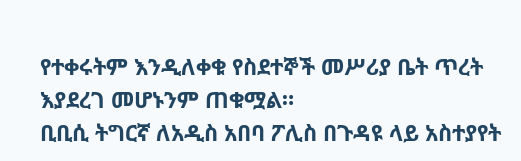የተቀሩትም እንዲለቀቁ የስደተኞች መሥሪያ ቤት ጥረት እያደረገ መሆኑንም ጠቁሟል።
ቢቢሲ ትግርኛ ለአዲስ አበባ ፖሊስ በጉዳዩ ላይ አስተያየት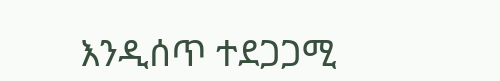እንዲሰጥ ተደጋጋሚ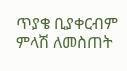ጥያቄ ቢያቀርብም ምላሽ ለመስጠት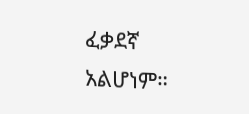ፈቃደኛ አልሆነም።